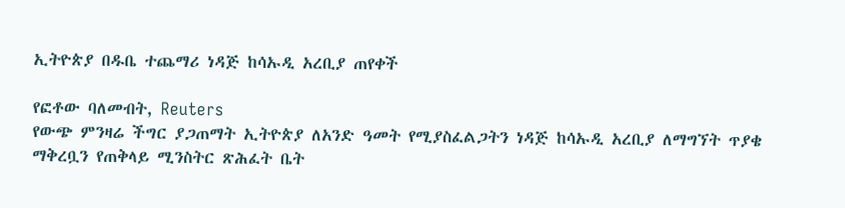ኢትዮጵያ በዱቤ ተጨማሪ ነዳጅ ከሳኡዲ አረቢያ ጠየቀች

የፎቶው ባለመብት, Reuters
የውጭ ምንዛሬ ችግር ያጋጠማት ኢትዮጵያ ለአንድ ዓመት የሚያስፈልጋትን ነዳጅ ከሳኡዲ አረቢያ ለማግኘት ጥያቄ ማቅረቧን የጠቅላይ ሚንስትር ጽሕፈት ቤት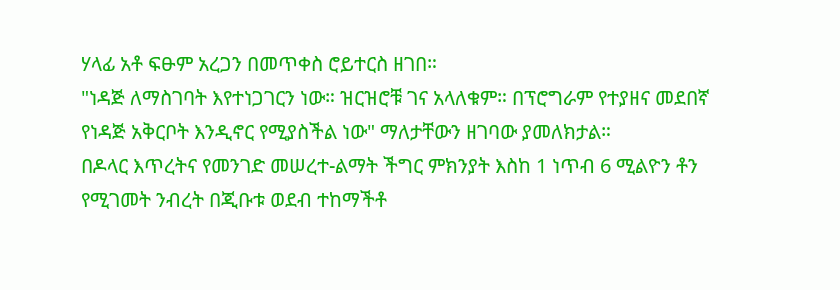ሃላፊ አቶ ፍፁም አረጋን በመጥቀስ ሮይተርስ ዘገበ።
"ነዳጅ ለማስገባት እየተነጋገርን ነው። ዝርዝሮቹ ገና አላለቁም። በፕሮግራም የተያዘና መደበኛ የነዳጅ አቅርቦት እንዲኖር የሚያስችል ነው" ማለታቸውን ዘገባው ያመለክታል።
በዶላር እጥረትና የመንገድ መሠረተ-ልማት ችግር ምክንያት እስከ 1 ነጥብ 6 ሚልዮን ቶን የሚገመት ንብረት በጂቡቱ ወደብ ተከማችቶ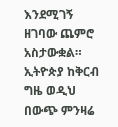እንደሚገኝ ዘገባው ጨምሮ አስታውቋል።
ኢትዮጵያ ከቅርብ ግዜ ወዲህ በውጭ ምንዛሬ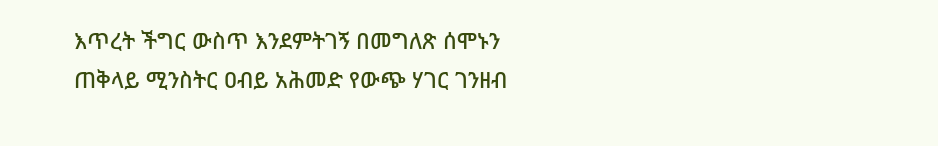እጥረት ችግር ውስጥ እንደምትገኝ በመግለጽ ሰሞኑን ጠቅላይ ሚንስትር ዐብይ አሕመድ የውጭ ሃገር ገንዘብ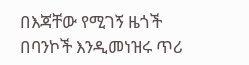በእጃቸው የሚገኝ ዜጎች በባንኮች እንዲመነዝሩ ጥሪ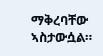ማቅረባቸው ኣስታውሷል።